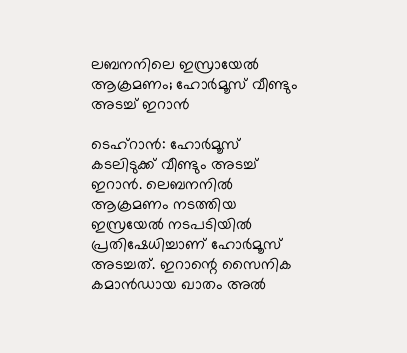ലബനനിലെ ഇസ്രായേൽ ആക്രമണം; ഹോർമൂസ് വീണ്ടും അടച്ച് ഇറാൻ

ടെഹ്‌റാന്‍: ഹോര്‍മൂസ് കടലിടുക്ക് വീണ്ടും അടച്ച് ഇറാന്‍. ലെബനനില്‍ ആക്രമണം നടത്തിയ ഇസ്രയേല്‍ നടപടിയില്‍ പ്രതിഷേധിച്ചാണ് ഹോര്‍മൂസ് അടച്ചത്. ഇറാന്റെ സൈനിക കമാന്‍ഡായ ഖാതം അല്‍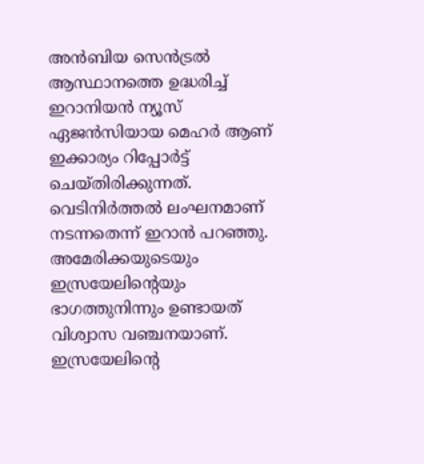അന്‍ബിയ സെന്‍ട്രല്‍ ആസ്ഥാനത്തെ ഉദ്ധരിച്ച് ഇറാനിയന്‍ ന്യൂസ് ഏജന്‍സിയായ മെഹര്‍ ആണ് ഇക്കാര്യം റിപ്പോര്‍ട്ട് ചെയ്തിരിക്കുന്നത്. വെടിനിര്‍ത്തല്‍ ലംഘനമാണ് നടന്നതെന്ന് ഇറാന്‍ പറഞ്ഞു. അമേരിക്കയുടെയും ഇസ്രയേലിന്റെയും ഭാഗത്തുനിന്നും ഉണ്ടായത് വിശ്വാസ വഞ്ചനയാണ്. ഇസ്രയേലിന്റെ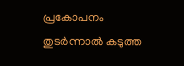പ്രകോപനം തുടര്‍ന്നാല്‍ കടുത്ത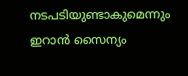നടപടിയുണ്ടാകുമെന്നും ഇറാന്‍ സൈന്യം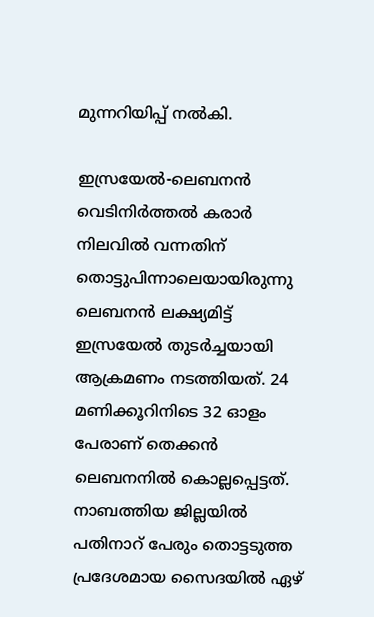മുന്നറിയിപ്പ് നല്‍കി.

ഇസ്രയേല്‍-ലെബനന്‍ വെടിനിര്‍ത്തല്‍ കരാര്‍ നിലവില്‍ വന്നതിന് തൊട്ടുപിന്നാലെയായിരുന്നു ലെബനന്‍ ലക്ഷ്യമിട്ട് ഇസ്രയേല്‍ തുടര്‍ച്ചയായി ആക്രമണം നടത്തിയത്. 24 മണിക്കൂറിനിടെ 32 ഓളം പേരാണ് തെക്കന്‍ ലെബനനില്‍ കൊല്ലപ്പെട്ടത്. നാബത്തിയ ജില്ലയില്‍ പതിനാറ് പേരും തൊട്ടടുത്ത പ്രദേശമായ സൈദയില്‍ ഏഴ്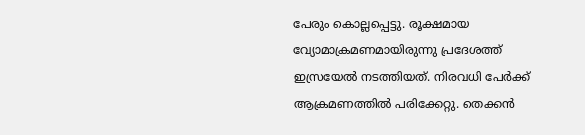പേരും കൊല്ലപ്പെട്ടു. രൂക്ഷമായ വ്യോമാക്രമണമായിരുന്നു പ്രദേശത്ത് ഇസ്രയേല്‍ നടത്തിയത്. നിരവധി പേര്‍ക്ക് ആക്രമണത്തില്‍ പരിക്കേറ്റു. തെക്കന്‍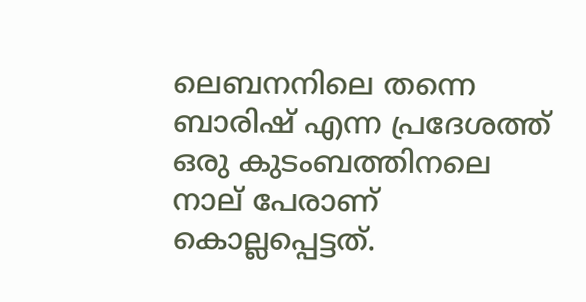ലെബനനിലെ തന്നെ ബാരിഷ് എന്ന പ്രദേശത്ത് ഒരു കുടംബത്തിനലെ നാല് പേരാണ് കൊല്ലപ്പെട്ടത്.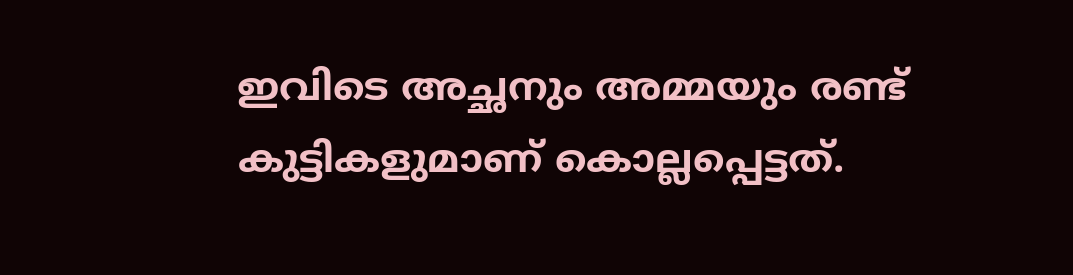ഇവിടെ അച്ഛനും അമ്മയും രണ്ട് കുട്ടികളുമാണ് കൊല്ലപ്പെട്ടത്.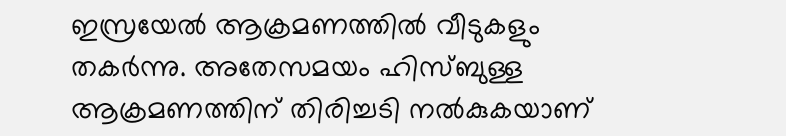ഇസ്രയേല്‍ ആക്രമണത്തില്‍ വീടുകളും തകര്‍ന്നു. അതേസമയം ഹിസ്ബുള്ള ആക്രമണത്തിന് തിരിച്ചടി നല്‍കുകയാണ്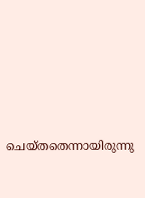ചെയ്തതെന്നായിരുന്നു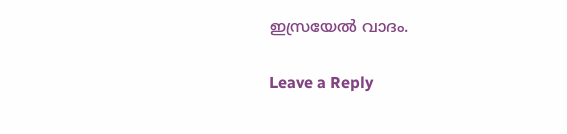ഇസ്രയേല്‍ വാദം.

Leave a Reply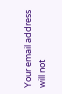Your email address will not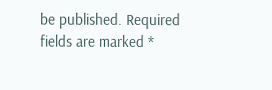be published. Required fields are marked *